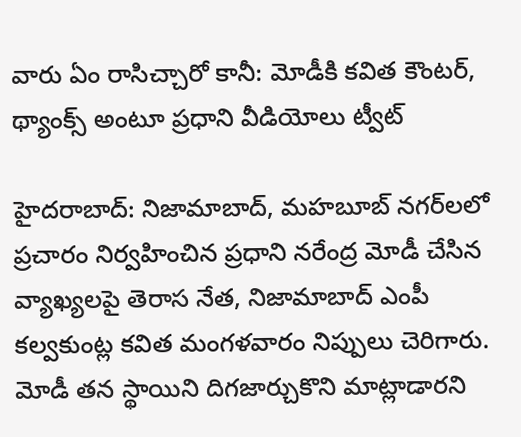వారు ఏం రాసిచ్చారో కానీ: మోడీకి కవిత కౌంటర్, థ్యాంక్స్ అంటూ ప్రధాని వీడియోలు ట్వీట్

హైదరాబాద్: నిజామాబాద్, మహబూబ్ నగర్‌లలో ప్రచారం నిర్వహించిన ప్రధాని నరేంద్ర మోడీ చేసిన వ్యాఖ్యలపై తెరాస నేత, నిజామాబాద్ ఎంపీ కల్వకుంట్ల కవిత మంగళవారం నిప్పులు చెరిగారు. మోడీ తన స్థాయిని దిగజార్చుకొని మాట్లాడారని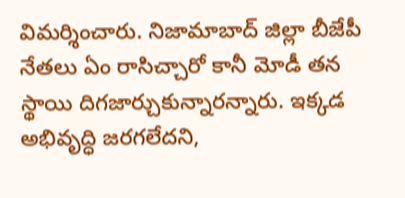విమర్శించారు. నిజామాబాద్ జిల్లా బీజేపీ నేతలు ఏం రాసిచ్చారో కానీ మోడీ తన స్థాయి దిగజార్చుకున్నారన్నారు. ఇక్కడ అభివృద్ధి జరగలేదని,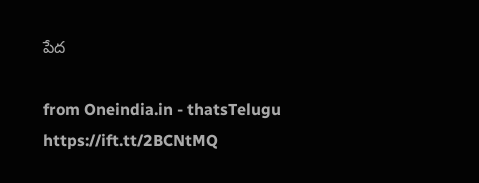పేద

from Oneindia.in - thatsTelugu https://ift.tt/2BCNtMQ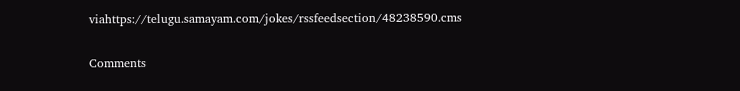viahttps://telugu.samayam.com/jokes/rssfeedsection/48238590.cms

Comments